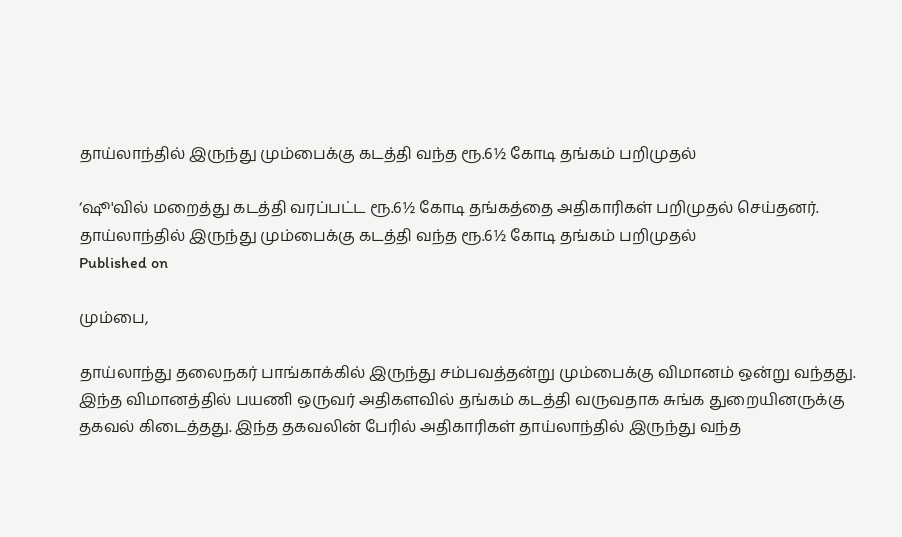தாய்லாந்தில் இருந்து மும்பைக்கு கடத்தி வந்த ரூ.6½ கோடி தங்கம் பறிமுதல்

‘ஷூ'வில் மறைத்து கடத்தி வரப்பட்ட ரூ.6½ கோடி தங்கத்தை அதிகாரிகள் பறிமுதல் செய்தனர்.
தாய்லாந்தில் இருந்து மும்பைக்கு கடத்தி வந்த ரூ.6½ கோடி தங்கம் பறிமுதல்
Published on

மும்பை,

தாய்லாந்து தலைநகர் பாங்காக்கில் இருந்து சம்பவத்தன்று மும்பைக்கு விமானம் ஒன்று வந்தது. இந்த விமானத்தில் பயணி ஒருவர் அதிகளவில் தங்கம் கடத்தி வருவதாக சுங்க துறையினருக்கு தகவல் கிடைத்தது. இந்த தகவலின் பேரில் அதிகாரிகள் தாய்லாந்தில் இருந்து வந்த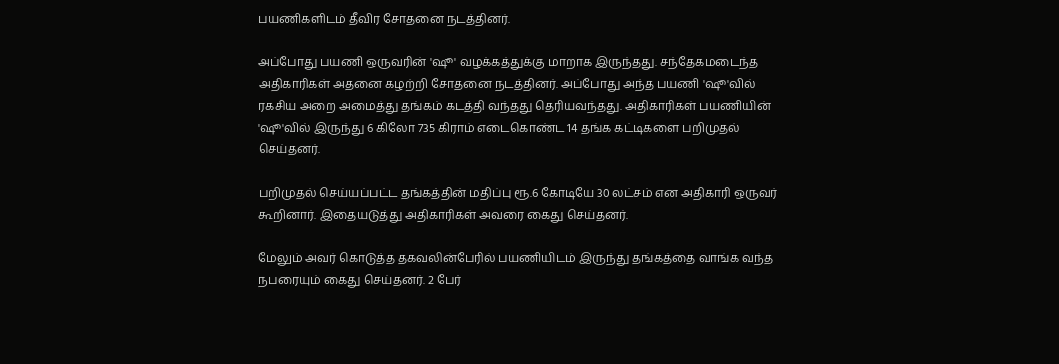பயணிகளிடம் தீவிர சோதனை நடத்தினர்.

அப்போது பயணி ஒருவரின் 'ஷூ' வழக்கத்துக்கு மாறாக இருந்தது. சந்தேகமடைந்த அதிகாரிகள் அதனை கழற்றி சோதனை நடத்தினர். அப்போது அந்த பயணி 'ஷூ'வில் ரகசிய அறை அமைத்து தங்கம் கடத்தி வந்தது தெரியவந்தது. அதிகாரிகள் பயணியின் 'ஷூ'வில் இருந்து 6 கிலோ 735 கிராம் எடைகொண்ட 14 தங்க கட்டிகளை பறிமுதல் செய்தனர்.

பறிமுதல் செய்யப்பட்ட தங்கத்தின் மதிப்பு ரூ.6 கோடியே 30 லட்சம் என அதிகாரி ஒருவர் கூறினார். இதையடுத்து அதிகாரிகள் அவரை கைது செய்தனர்.

மேலும் அவர் கொடுத்த தகவலின்பேரில் பயணியிடம் இருந்து தங்கத்தை வாங்க வந்த நபரையும் கைது செய்தனர். 2 பேர்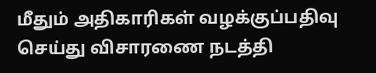மீதும் அதிகாரிகள் வழக்குப்பதிவு செய்து விசாரணை நடத்தி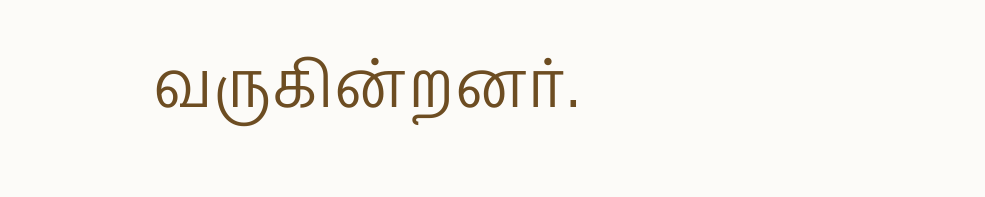வருகின்றனர்.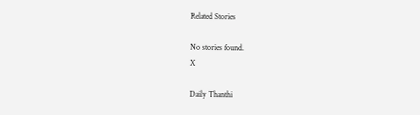Related Stories

No stories found.
X

Daily Thanthi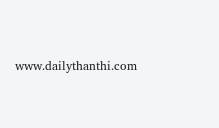www.dailythanthi.com